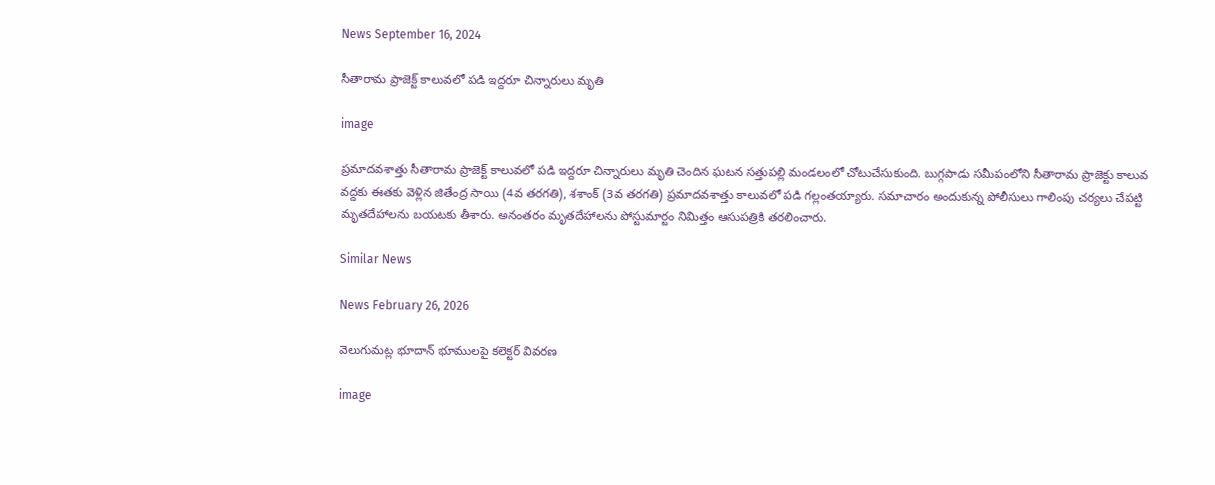News September 16, 2024

సీతారామ ప్రాజెక్ట్ కాలువలో పడి ఇద్దరూ చిన్నారులు మృతి

image

ప్రమాదవశాత్తు సీతారామ ప్రాజెక్ట్ కాలువలో పడి ఇద్దరూ చిన్నారులు మృతి చెందిన ఘటన సత్తుపల్లి మండలంలో చోటుచేసుకుంది. బుగ్గపాడు సమీపంలోని సీతారామ ప్రాజెక్టు కాలువ వద్దకు ఈతకు వెళ్లిన జితేంద్ర సాయి (4వ తరగతి), శశాంక్ (3వ తరగతి) ప్రమాదవశాత్తు కాలువలో పడి గల్లంతయ్యారు. సమాచారం అందుకున్న పోలీసులు గాలింపు చర్యలు చేపట్టి మృతదేహాలను బయటకు తీశారు. అనంతరం మృతదేహాలను పోస్టుమార్టం నిమిత్తం ఆసుపత్రికి తరలించారు.

Similar News

News February 26, 2026

వెలుగుమట్ల భూదాన్ భూములపై కలెక్టర్ వివరణ

image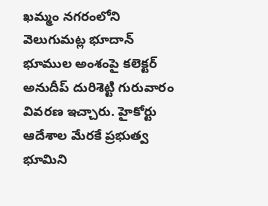ఖమ్మం నగరంలోని వెలుగుమట్ల భూదాన్ భూముల అంశంపై కలెక్టర్ అనుదీప్ దురిశెట్టి గురువారం వివరణ ఇచ్చారు. హైకోర్టు ఆదేశాల మేరకే ప్రభుత్వ భూమిని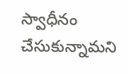స్వాధీనం చేసుకున్నామని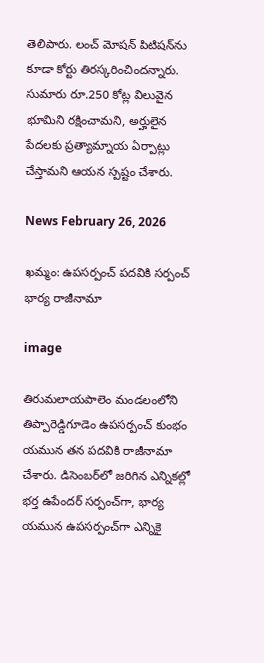తెలిపారు. లంచ్ మోషన్ పిటిషన్‌ను కూడా కోర్టు తిరస్కరించిందన్నారు. సుమారు రూ.250 కోట్ల విలువైన భూమిని రక్షించామని, అర్హులైన పేదలకు ప్రత్యామ్నాయ ఏర్పాట్లు చేస్తామని ఆయన స్పష్టం చేశారు.

News February 26, 2026

ఖమ్మం: ఉపసర్పంచ్ పదవికి సర్పంచ్ భార్య రాజీనామా

image

తిరుమలాయపాలెం మండలంలోని తిప్పారెడ్డిగూడెం ఉపసర్పంచ్ కుంభం యమున తన పదవికి రాజీనామా చేశారు. డిసెంబర్‌లో జరిగిన ఎన్నికల్లో భర్త ఉపేందర్ సర్పంచ్‌గా, భార్య యమున ఉపసర్పంచ్‌గా ఎన్నికై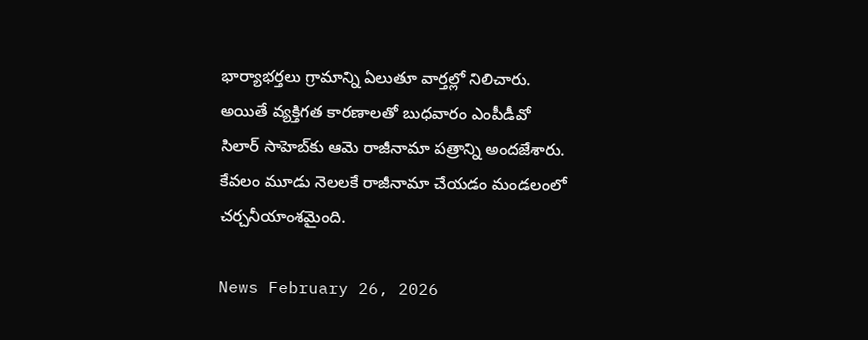భార్యాభర్తలు గ్రామాన్ని ఏలుతూ వార్తల్లో నిలిచారు. అయితే వ్యక్తిగత కారణాలతో బుధవారం ఎంపీడీవో సిలార్ సాహెబ్‌కు ఆమె రాజీనామా పత్రాన్ని అందజేశారు. కేవలం మూడు నెలలకే రాజీనామా చేయడం మండలంలో చర్చనీయాంశమైంది.

News February 26, 2026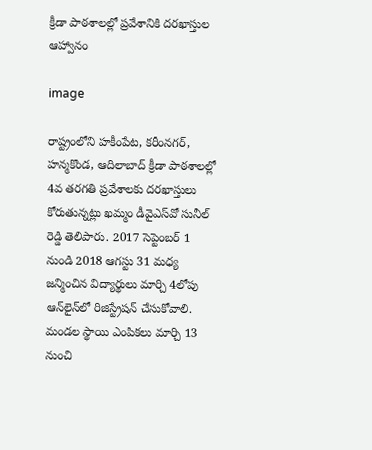క్రీడా పాఠశాలల్లో ప్రవేశానికి దరఖాస్తుల ఆహ్వానం

image

రాష్ట్రంలోని హకీంపేట, కరీంనగర్, హన్మకొండ, ఆదిలాబాద్ క్రీడా పాఠశాలల్లో 4వ తరగతి ప్రవేశాలకు దరఖాస్తులు కోరుతున్నట్లు ఖమ్మం డీవైఎస్‌వో సునీల్ రెడ్డి తెలిపారు. 2017 సెప్టెంబర్ 1 నుండి 2018 ఆగస్టు 31 మధ్య జన్మించిన విద్యార్థులు మార్చి 4లోపు ఆన్‌లైన్‌లో రిజిస్ట్రేషన్ చేసుకోవాలి. మండల స్థాయి ఎంపికలు మార్చి 13 నుంచి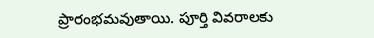ప్రారంభమవుతాయి. పూర్తి వివరాలకు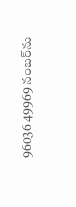96036 49969 నంబర్‌ను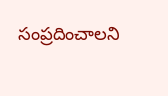సంప్రదించాలని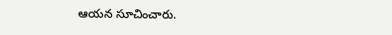ఆయన సూచించారు.